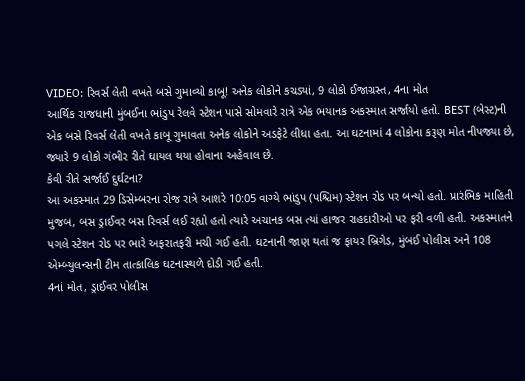VIDEO: રિવર્સ લેતી વખતે બસે ગુમાવ્યો કાબૂ! અનેક લોકોને કચડ્યાં, 9 લોકો ઈજાગ્રસ્ત, 4ના મોત
આર્થિક રાજધાની મુંબઈના ભાંડુપ રેલવે સ્ટેશન પાસે સોમવારે રાત્રે એક ભયાનક અકસ્માત સર્જાયો હતો. BEST (બેસ્ટ)ની એક બસે રિવર્સ લેતી વખતે કાબૂ ગુમાવતા અનેક લોકોને અડફેટે લીધા હતા. આ ઘટનામાં 4 લોકોના કરૂણ મોત નીપજ્યા છે, જ્યારે 9 લોકો ગંભીર રીતે ઘાયલ થયા હોવાના અહેવાલ છે.
કેવી રીતે સર્જાઈ દુર્ઘટના?
આ અકસ્માત 29 ડિસેમ્બરના રોજ રાત્રે આશરે 10:05 વાગ્યે ભાંડુપ (પશ્ચિમ) સ્ટેશન રોડ પર બન્યો હતો. પ્રારંભિક માહિતી મુજબ, બસ ડ્રાઈવર બસ રિવર્સ લઈ રહ્યો હતો ત્યારે અચાનક બસ ત્યાં હાજર રાહદારીઓ પર ફરી વળી હતી. અકસ્માતને પગલે સ્ટેશન રોડ પર ભારે અફરાતફરી મચી ગઈ હતી. ઘટનાની જાણ થતાં જ ફાયર બ્રિગેડ, મુંબઈ પોલીસ અને 108 એમ્બ્યુલન્સની ટીમ તાત્કાલિક ઘટનાસ્થળે દોડી ગઈ હતી.
4નાં મોત, ડ્રાઈવર પોલીસ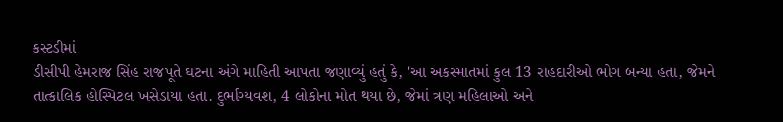કસ્ટડીમાં
ડીસીપી હેમરાજ સિંહ રાજપૂતે ઘટના અંગે માહિતી આપતા જણાવ્યું હતું કે, 'આ અકસ્માતમાં કુલ 13 રાહદારીઓ ભોગ બન્યા હતા, જેમને તાત્કાલિક હોસ્પિટલ ખસેડાયા હતા. દુર્ભાગ્યવશ, 4 લોકોના મોત થયા છે, જેમાં ત્રણ મહિલાઓ અને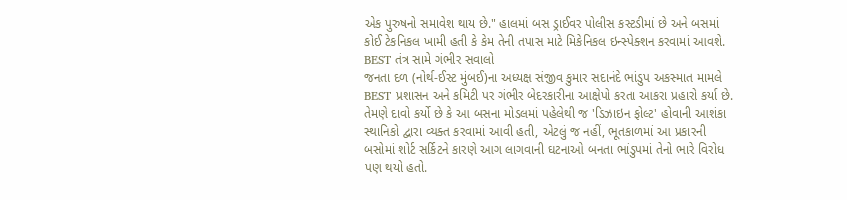એક પુરુષનો સમાવેશ થાય છે." હાલમાં બસ ડ્રાઈવર પોલીસ કસ્ટડીમાં છે અને બસમાં કોઈ ટેકનિકલ ખામી હતી કે કેમ તેની તપાસ માટે મિકેનિકલ ઇન્સ્પેક્શન કરવામાં આવશે.
BEST તંત્ર સામે ગંભીર સવાલો
જનતા દળ (નોર્થ-ઈસ્ટ મુંબઈ)ના અધ્યક્ષ સંજીવ કુમાર સદાનંદે ભાંડુપ અકસ્માત મામલે BEST પ્રશાસન અને કમિટી પર ગંભીર બેદરકારીના આક્ષેપો કરતા આકરા પ્રહારો કર્યા છે. તેમણે દાવો કર્યો છે કે આ બસના મોડલમાં પહેલેથી જ 'ડિઝાઇન ફોલ્ટ' હોવાની આશંકા સ્થાનિકો દ્વારા વ્યક્ત કરવામાં આવી હતી, એટલું જ નહીં, ભૂતકાળમાં આ પ્રકારની બસોમાં શોર્ટ સર્કિટને કારણે આગ લાગવાની ઘટનાઓ બનતા ભાંડુપમાં તેનો ભારે વિરોધ પણ થયો હતો.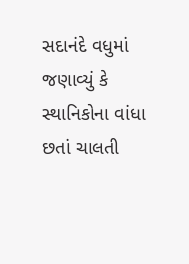સદાનંદે વધુમાં જણાવ્યું કે સ્થાનિકોના વાંધા છતાં ચાલતી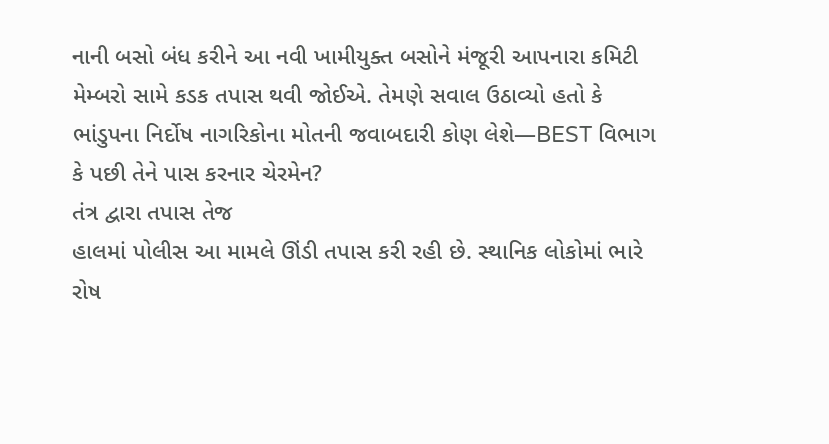નાની બસો બંધ કરીને આ નવી ખામીયુક્ત બસોને મંજૂરી આપનારા કમિટી મેમ્બરો સામે કડક તપાસ થવી જોઈએ. તેમણે સવાલ ઉઠાવ્યો હતો કે ભાંડુપના નિર્દોષ નાગરિકોના મોતની જવાબદારી કોણ લેશે—BEST વિભાગ કે પછી તેને પાસ કરનાર ચેરમેન?
તંત્ર દ્વારા તપાસ તેજ
હાલમાં પોલીસ આ મામલે ઊંડી તપાસ કરી રહી છે. સ્થાનિક લોકોમાં ભારે રોષ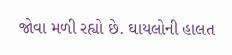જોવા મળી રહ્યો છે. ઘાયલોની હાલત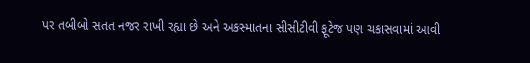પર તબીબો સતત નજર રાખી રહ્યા છે અને અકસ્માતના સીસીટીવી ફૂટેજ પણ ચકાસવામાં આવી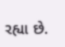રહ્યા છે.